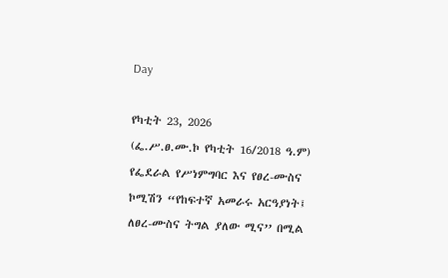Day

የካቲት 23, 2026
(ፌ.ሥ.ፀ.ሙ.ኮ የካቲት 16/2018 ዓ.ም) የፌደራል የሥነምግባር እና የፀረ-ሙስና ኮሚሽን “የከፍተኛ አመራሩ አርዓያነት፤ ለፀረ-ሙስና ትግል ያለው ሚና’’ በሚል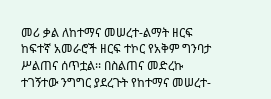መሪ ቃል ለከተማና መሠረተ-ልማት ዘርፍ ከፍተኛ አመራሮች ዘርፍ ተኮር የአቅም ግንባታ ሥልጠና ሰጥቷል፡፡ በስልጠና መድረኩ ተገኝተው ንግግር ያደረጉት የከተማና መሠረተ-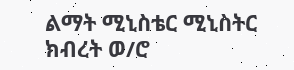ልማት ሚኒስቴር ሚኒስትር ክብረት ወ/ሮ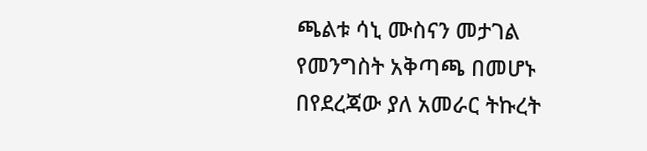ጫልቱ ሳኒ ሙስናን መታገል የመንግስት አቅጣጫ በመሆኑ በየደረጃው ያለ አመራር ትኩረት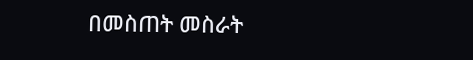በመስጠት መስራት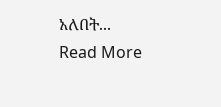አለበት...
Read More